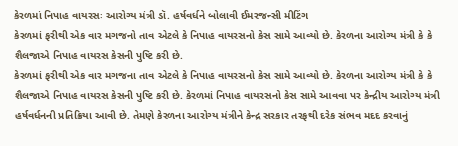કેરળમાં નિપાહ વાયરસઃ આરોગ્ય મંત્રી ડૉ. હર્ષવર્ધને બોલાવી ઈમરજન્સી મીટિંગ
કેરળમાં ફરીથી એક વાર મગજનો તાવ એટલે કે નિપાહ વાયરસનો કેસ સામે આવ્યો છે. કેરળના આરોગ્ય મંત્રી કે કે શૈલજાએ નિપાહ વાયરસ કેસની પુષ્ટિ કરી છે.
કેરળમાં ફરીથી એક વાર મગજના તાવ એટલે કે નિપાહ વાયરસનો કેસ સામે આવ્યો છે. કેરળના આરોગ્ય મંત્રી કે કે શૈલજાએ નિપાહ વાયરસ કેસની પુષ્ટિ કરી છે. કેરળમાં નિપાહ વાયરસનો કેસ સામે આવવા પર કેન્દ્રીય આરોગ્ય મંત્રી હર્ષવર્ધનની પ્રતિક્રિયા આવી છે. તેમણે કેરળના આરોગ્ય મંત્રીને કેન્દ્ર સરકાર તરફથી દરેક સંભવ મદદ કરવાનું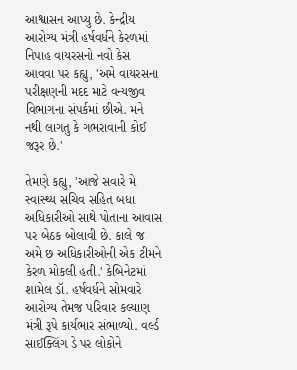આશ્વાસન આપ્યુ છે. કેન્દ્રીય આરોગ્ય મંત્રી હર્ષવર્ધને કેરળમાં નિપાહ વાયરસનો નવો કેસ આવવા પર કહ્યુ, 'અમે વાયરસના પરીક્ષણની મદદ માટે વન્યજીવ વિભાગના સંપર્કમાં છીએ. મને નથી લાગતુ કે ગભરાવાની કોઈ જરૂર છે.'

તેમણે કહ્યુ, 'આજે સવારે મે સ્વાસ્થ્ય સચિવ સહિત બધા અધિકારીઓ સાથે પોતાના આવાસ પર બેઠક બોલાવી છે. કાલે જ અમે છ અધિકારીઓની એક ટીમને કેરળ મોકલી હતી.' કેબિનેટમાં શામેલ ડૉ. હર્ષવર્ધને સોમવારે આરોગ્ય તેમજ પરિવાર કલ્યાણ મંત્રી રૂપે કાર્યભાર સંભાળ્યો. વર્લ્ડ સાઈક્લિંગ ડે પર લોકોને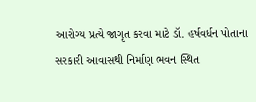આરોગ્ય પ્રત્યે જાગૃત કરવા માટે ડૉ. હર્ષવર્ધન પોતાના સરકારી આવાસથી નિર્માણ ભવન સ્થિત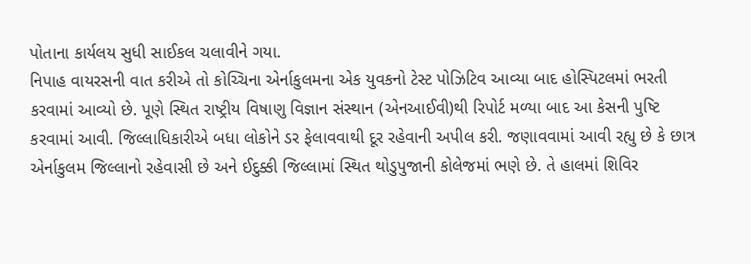પોતાના કાર્યલય સુધી સાઈકલ ચલાવીને ગયા.
નિપાહ વાયરસની વાત કરીએ તો કોચ્ચિના એર્નાકુલમના એક યુવકનો ટેસ્ટ પોઝિટિવ આવ્યા બાદ હોસ્પિટલમાં ભરતી કરવામાં આવ્યો છે. પૂણે સ્થિત રાષ્ટ્રીય વિષાણુ વિજ્ઞાન સંસ્થાન (એનઆઈવી)થી રિપોર્ટ મળ્યા બાદ આ કેસની પુષ્ટિ કરવામાં આવી. જિલ્લાધિકારીએ બધા લોકોને ડર ફેલાવવાથી દૂર રહેવાની અપીલ કરી. જણાવવામાં આવી રહ્યુ છે કે છાત્ર એર્નાકુલમ જિલ્લાનો રહેવાસી છે અને ઈદુક્કી જિલ્લામાં સ્થિત થોડુપુજાની કોલેજમાં ભણે છે. તે હાલમાં શિવિર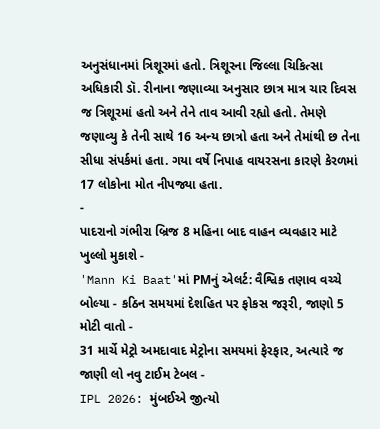અનુસંધાનમાં ત્રિશૂરમાં હતો. ત્રિશૂરના જિલ્લા ચિકિત્સા અધિકારી ડૉ. રીનાના જણાવ્યા અનુસાર છાત્ર માત્ર ચાર દિવસ જ ત્રિશૂરમાં હતો અને તેને તાવ આવી રહ્યો હતો. તેમણે જણાવ્યુ કે તેની સાથે 16 અન્ય છાત્રો હતા અને તેમાંથી છ તેના સીધા સંપર્કમાં હતા. ગયા વર્ષે નિપાહ વાયરસના કારણે કેરળમાં 17 લોકોના મોત નીપજ્યા હતા.
-
પાદરાનો ગંભીરા બ્રિજ 8 મહિના બાદ વાહન વ્યવહાર માટે ખુલ્લો મુકાશે -
'Mann Ki Baat'માં PMનું એલર્ટ: વૈશ્વિક તણાવ વચ્ચે બોલ્યા - કઠિન સમયમાં દેશહિત પર ફોકસ જરૂરી, જાણો 5 મોટી વાતો -
31 માર્ચે મેટ્રો અમદાવાદ મેટ્રોના સમયમાં ફેરફાર, અત્યારે જ જાણી લો નવુ ટાઈમ ટેબલ -
IPL 2026: મુંબઈએ જીત્યો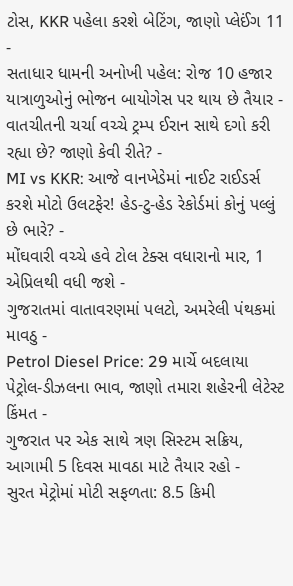ટોસ, KKR પહેલા કરશે બેટિંગ, જાણો પ્લેઈંગ 11 -
સતાધાર ધામની અનોખી પહેલ: રોજ 10 હજાર યાત્રાળુઓનું ભોજન બાયોગેસ પર થાય છે તૈયાર -
વાતચીતની ચર્ચા વચ્ચે ટ્રમ્પ ઈરાન સાથે દગો કરી રહ્યા છે? જાણો કેવી રીતે? -
MI vs KKR: આજે વાનખેડેમાં નાઈટ રાઈડર્સ કરશે મોટો ઉલટફેર! હેડ-ટુ-હેડ રેકોર્ડમાં કોનું પલ્લું છે ભારે? -
મોંઘવારી વચ્ચે હવે ટોલ ટેક્સ વધારાનો માર, 1 એપ્રિલથી વધી જશે -
ગુજરાતમાં વાતાવરણમાં પલટો, અમરેલી પંથકમાં માવઠુ -
Petrol Diesel Price: 29 માર્ચે બદલાયા પેટ્રોલ-ડીઝલના ભાવ, જાણો તમારા શહેરની લેટેસ્ટ કિંમત -
ગુજરાત પર એક સાથે ત્રણ સિસ્ટમ સક્રિય, આગામી 5 દિવસ માવઠા માટે તૈયાર રહો -
સુરત મેટ્રોમાં મોટી સફળતા: 8.5 કિમી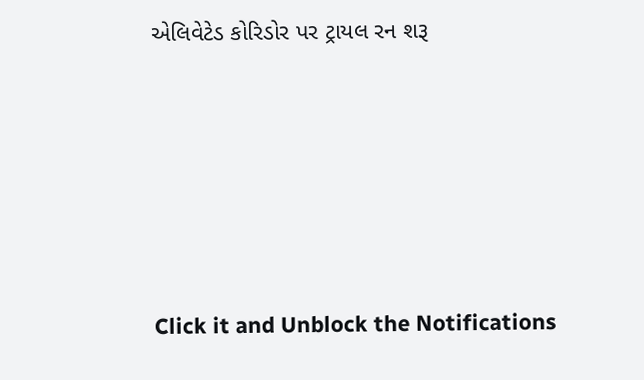એલિવેટેડ કોરિડોર પર ટ્રાયલ રન શરૂ









Click it and Unblock the Notifications